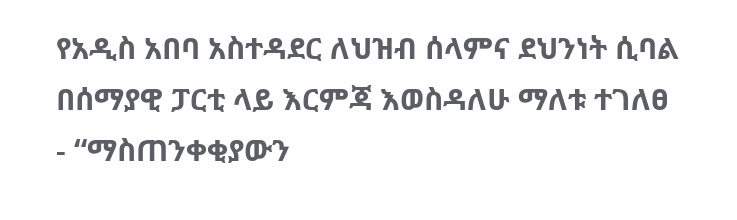የአዲስ አበባ አስተዳደር ለህዝብ ሰላምና ደህንነት ሲባል በሰማያዊ ፓርቲ ላይ እርምጃ እወስዳለሁ ማለቱ ተገለፀ
- “ማስጠንቀቂያውን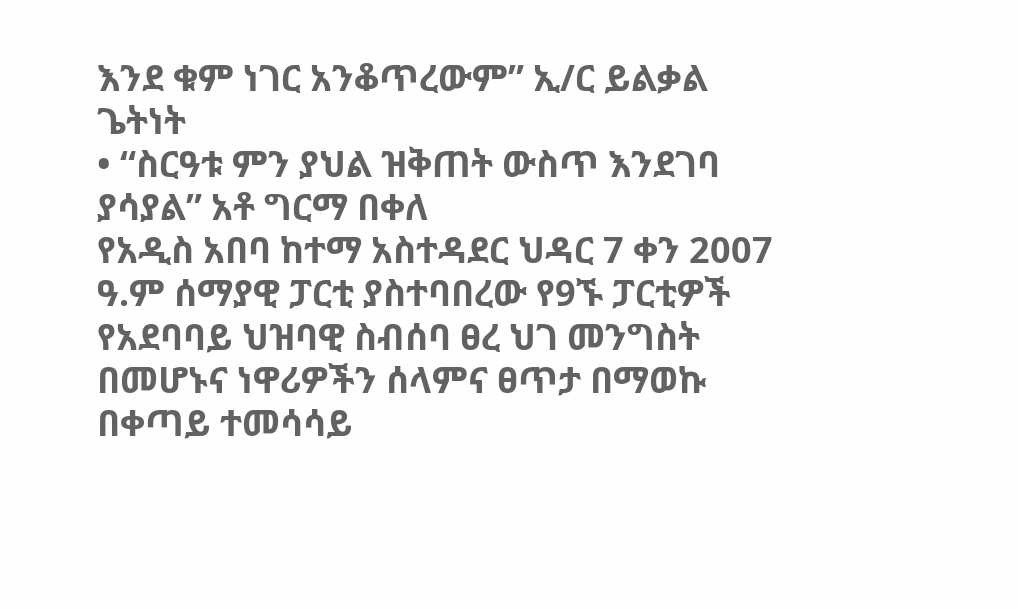እንደ ቁም ነገር አንቆጥረውም” ኢ/ር ይልቃል ጌትነት
• “ስርዓቱ ምን ያህል ዝቅጠት ውስጥ እንደገባ ያሳያል” አቶ ግርማ በቀለ
የአዲስ አበባ ከተማ አስተዳደር ህዳር 7 ቀን 2007 ዓ.ም ሰማያዊ ፓርቲ ያስተባበረው የ9ኙ ፓርቲዎች የአደባባይ ህዝባዊ ስብሰባ ፀረ ህገ መንግስት በመሆኑና ነዋሪዎችን ሰላምና ፀጥታ በማወኩ በቀጣይ ተመሳሳይ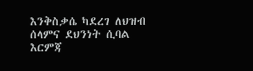እንቅስቃሴ ካደረገ ለህዝብ ሰላምና ደህንነት ሲባል እርምጃ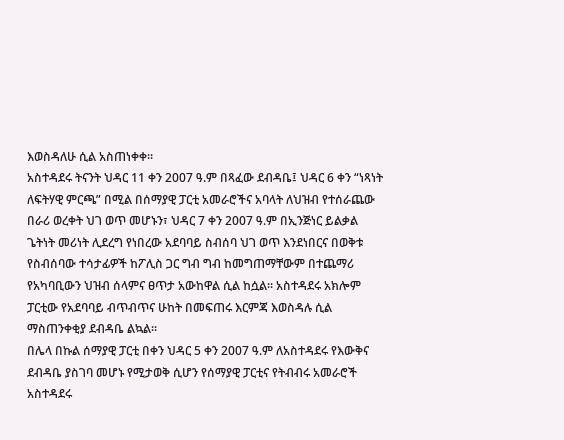እወስዳለሁ ሲል አስጠነቀቀ፡፡
አስተዳደሩ ትናንት ህዳር 11 ቀን 2007 ዓ.ም በጻፈው ደብዳቤ፤ ህዳር 6 ቀን “ነጻነት ለፍትሃዊ ምርጫ” በሚል በሰማያዊ ፓርቲ አመራሮችና አባላት ለህዝብ የተሰራጨው በራሪ ወረቀት ህገ ወጥ መሆኑን፣ ህዳር 7 ቀን 2007 ዓ.ም በኢንጅነር ይልቃል ጌትነት መሪነት ሊደረግ የነበረው አደባባይ ስብሰባ ህገ ወጥ እንደነበርና በወቅቱ የስብሰባው ተሳታፊዎች ከፖሊስ ጋር ግብ ግብ ከመግጠማቸውም በተጨማሪ የአካባቢውን ህዝብ ሰላምና ፀጥታ አውከዋል ሲል ከሷል፡፡ አስተዳደሩ አክሎም ፓርቲው የአደባባይ ብጥብጥና ሁከት በመፍጠሩ እርምጃ እወስዳሉ ሲል ማስጠንቀቂያ ደብዳቤ ልኳል፡፡
በሌላ በኩል ሰማያዊ ፓርቲ በቀን ህዳር 5 ቀን 2007 ዓ.ም ለአስተዳደሩ የእውቅና ደብዳቤ ያስገባ መሆኑ የሚታወቅ ሲሆን የሰማያዊ ፓርቲና የትብብሩ አመራሮች አስተዳደሩ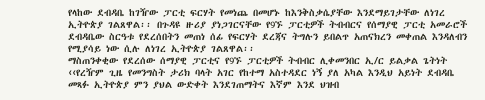የላከው ደብዳቤ ከገዥው ፓርቲ ፍርሃት የመነጨ በመሆኑ ከእንቅስቃሴያቸው እንደማይገታቸው ለነገረ ኢትዮጵያ ገልጸዋል፡፡ በጉዳዩ ዙሪያ ያነጋገርናቸው የ9ኙ ፓርቲዎች ትብብርና የሰማያዊ ፓርቲ አመራሮች ደብዳቤው ስርዓቱ የደረሰበትን መጠነ ሰፊ የፍርሃት ደረጃና ትግሉን ይበልጥ አጠናክረን መቀጠል እንዳለብን የሚያሳይ ነው ሲሉ ለነገረ ኢትዮጵያ ገልጸዋል፡፡
ማስጠንቀቂው የደረሰው ሰማያዊ ፓርቲና የ9ኙ ፓርቲዎች ትብብር ሊቀመንበር ኢ/ር ይልቃል ጌትነት ‹‹የረዥም ጊዜ የመንግስት ታሪክ ባላት አገር የከተማ አስተዳደር ነኝ ያለ አካል እንዲህ አይነት ደብዳቤ መጻፉ ኢትዮጵያ ምን ያህል ውድቀት እንደገጠማትና እኛም እንደ ህዝብ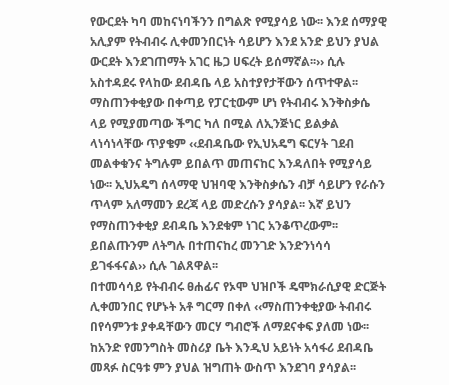የውርደት ካባ መከናነባችንን በግልጽ የሚያሳይ ነው፡፡ እንደ ሰማያዊ አሊያም የትብብሩ ሊቀመንበርነት ሳይሆን እንደ አንድ ይህን ያህል ውርደት እንደገጠማት አገር ዜጋ ሀፍረት ይሰማኛል፡፡›› ሲሉ አስተዳደሩ የላከው ደብዳቤ ላይ አስተያየታቸውን ሰጥተዋል፡፡ማስጠንቀቂያው በቀጣይ የፓርቲውም ሆነ የትብብሩ እንቅስቃሴ ላይ የሚያመጣው ችግር ካለ በሚል ለኢንጅነር ይልቃል ላነሳነላቸው ጥያቄም ‹‹ደብዳቤው የኢህአዴግ ፍርሃት ገደብ መልቀቁንና ትግሉም ይበልጥ መጠናከር እንዳለበት የሚያሳይ ነው፡፡ ኢህአዴግ ሰላማዊ ህዝባዊ እንቅስቃሴን ብቻ ሳይሆን የራሱን ጥላም አለማመን ደረጃ ላይ መድረሱን ያሳያል፡፡ እኛ ይህን የማስጠንቀቂያ ደብዳቤ እንደቁም ነገር አንቆጥረውም፡፡ ይበልጡንም ለትግሉ በተጠናከረ መንገድ እንድንነሳሳ ይገፋፋናል›› ሲሉ ገልጸዋል፡፡
በተመሳሳይ የትብብሩ ፀሐፊና የኦሞ ህዝቦች ዴሞክራሲያዊ ድርጅት ሊቀመንበር የሆኑት አቶ ግርማ በቀለ ‹‹ማስጠንቀቂያው ትብብሩ በየሳምንቱ ያቀዳቸውን መርሃ ግብሮች ለማደናቀፍ ያለመ ነው፡፡ ከአንድ የመንግስት መስሪያ ቤት እንዲህ አይነት አሳፋሪ ደብዳቤ መጻፉ ስርዓቱ ምን ያህል ዝግጠት ውስጥ እንደገባ ያሳያል፡፡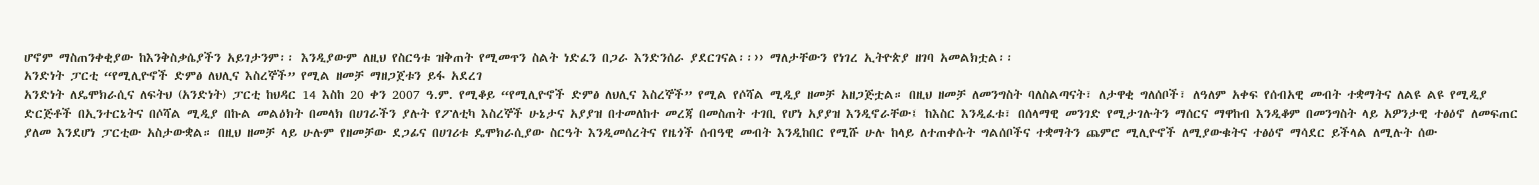ሆኖም ማስጠንቀቂያው ከእንቅስቃሴያችን አይገታንም፡፡ እንዲያውም ለዚህ የስርዓቱ ዝቅጠት የሚመጥን ስልት ነድፈን በጋራ እንድንሰራ ያደርገናል፡፡›› ማለታቸውን የነገረ ኢትዮጵያ ዘገባ አመልክቷል፡፡
አንድነት ፓርቲ “የሚሊዮኖች ድምፅ ለህሊና እስረኞች” የሚል ዘመቻ ማዘጋጀቱን ይፋ አደረገ
አንድነት ለዴሞክራሲና ለፍትህ (አንድነት) ፓርቲ ከህዳር 14 እስከ 20 ቀን 2007 ዓ.ም. የሚቆይ “የሚሊዮኖች ድምፅ ለህሊና እስረኞች” የሚል የሶሻል ሚዲያ ዘመቻ አዘጋጅቷል። በዚህ ዘመቻ ለመንግስት ባለስልጣናት፣ ለታዋቂ ግለሰቦች፣ ለዓለም አቀፍ የሰብአዊ መብት ተቋማትና ለልዩ ልዩ የሚዲያ ድርጅቶች በኢንተርኔትና በሶሻል ሚዲያ በኩል መልዕክት በመላክ በሀገራችን ያሉት የፖለቲካ እስረኞች ሁኔታና አያያዝ በተመለከተ መረጃ በመስጠት ተገቢ የሆነ አያያዝ እንዲኖራቸው፤ ከእስር እንዲፈቱ፣ በሰላማዊ መንገድ የሚታገሉትን ማሰርና ማዋከብ እንዲቆም በመንግስት ላይ አዎንታዊ ተፅዕኖ ለመፍጠር ያለመ እንደሆነ ፓርቲው አስታውቋል። በዚህ ዘመቻ ላይ ሁሉም የዘመቻው ደጋፊና በሀገሪቱ ዴሞክራሲያው ስርዓት እንዲመሰረትና የዜጎች ሰብዓዊ መብት እንዲከበር የሚሹ ሁሉ ከላይ ለተጠቀሱት ግልሰቦችና ተቋማትን ጨምሮ ሚሊዮኖች ለሚያውቁትና ተፅዕኖ ማሳደር ይችላል ለሚሉት ሰው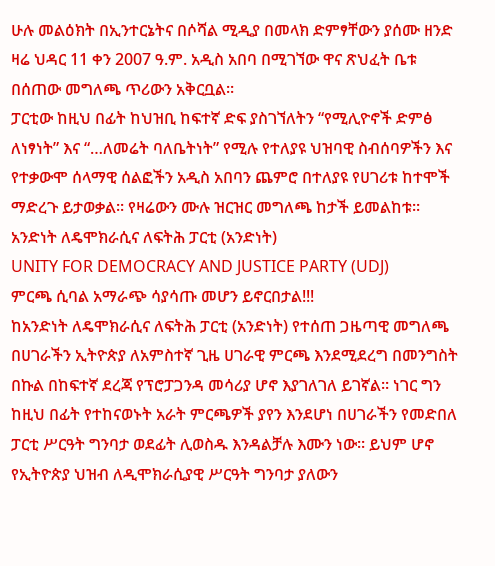ሁሉ መልዕክት በኢንተርኔትና በሶሻል ሚዲያ በመላክ ድምፃቸውን ያሰሙ ዘንድ ዛሬ ህዳር 11 ቀን 2007 ዓ.ም. አዲስ አበባ በሚገኘው ዋና ጽህፈት ቤቱ በሰጠው መግለጫ ጥሪውን አቅርቧል፡፡
ፓርቲው ከዚህ በፊት ከህዝቢ ከፍተኛ ድፍ ያስገኘለትን “የሚሊዮኖች ድምፅ ለነፃነት” እና “…ለመሬት ባለቤትነት” የሚሉ የተለያዩ ህዝባዊ ስብሰባዎችን እና የተቃውሞ ሰላማዊ ሰልፎችን አዲስ አበባን ጨምሮ በተለያዩ የሀገሪቱ ከተሞች ማድረጉ ይታወቃል፡፡ የዛሬውን ሙሉ ዝርዝር መግለጫ ከታች ይመልከቱ፡፡
አንድነት ለዴሞክራሲና ለፍትሕ ፓርቲ (አንድነት)
UNITY FOR DEMOCRACY AND JUSTICE PARTY (UDJ)
ምርጫ ሲባል አማራጭ ሳያሳጡ መሆን ይኖርበታል!!!
ከአንድነት ለዴሞክራሲና ለፍትሕ ፓርቲ (አንድነት) የተሰጠ ጋዜጣዊ መግለጫ
በሀገራችን ኢትዮጵያ ለአምስተኛ ጊዜ ሀገራዊ ምርጫ እንደሚደረግ በመንግስት በኩል በከፍተኛ ደረጃ የፕሮፓጋንዳ መሳሪያ ሆኖ እያገለገለ ይገኛል፡፡ ነገር ግን ከዚህ በፊት የተከናወኑት አራት ምርጫዎች ያየን እንደሆነ በሀገራችን የመድበለ ፓርቲ ሥርዓት ግንባታ ወደፊት ሊወስዱ እንዳልቻሉ እሙን ነው፡፡ ይህም ሆኖ የኢትዮጵያ ህዝብ ለዲሞክራሲያዊ ሥርዓት ግንባታ ያለውን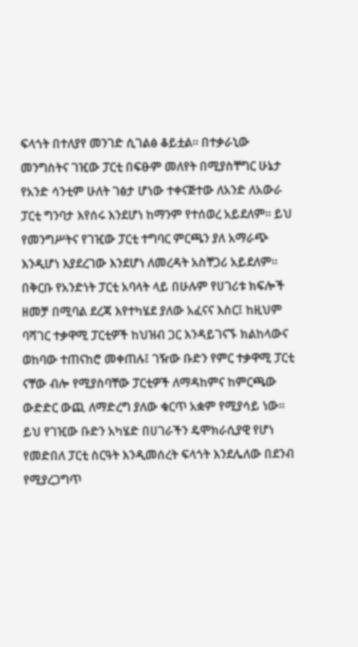ፍላጎት በተለያየ መንገድ ሲገልፅ ቆይቷል፡፡ በተቃራኒው መንግስትና ገዢው ፓርቲ በፍፁም መለየት በሚያስቸግር ሁኔታ የአንድ ሳንቲም ሁለት ገፅታ ሆነው ተቀናጅተው ለአንድ ለአውራ ፓርቲ ግንባታ እየሰሩ እንደሆነ ከማንም የተሰወረ አይደለም፡፡ ይህ የመንግሥትና የገዢው ፓርቲ ተግባር ምርጫን ያለ አማራጭ እንዲሆነ እያደረገው እንደሆነ ለመረዳት አስቸጋሪ አይደለም፡፡
በቅርቡ የአንድነት ፓርቲ አባላት ላይ በሁሉም የሀገሪቱ ክፍሎች ዘመቻ በሚባል ደረጃ እየተካሄደ ያለው አፈናና እስር፤ ከዚህም ባሻገር ተቃዋሚ ፓርቲዎች ከህዝብ ጋር እንዳይገናኙ ክልከላውና ወከባው ተጠናከሮ መቀጠሉ፤ ገዥው ቡድን የምር ተቃዋሚ ፓርቲ ናቸው ብሎ የሚያስባቸው ፓርቲዎች ለማዳከምና ከምርጫው ውድድር ውጪ ለማድረግ ያለው ቁርጥ አቋም የሚያሳይ ነው። ይህ የገዢው ቡድን አካሄድ በሀገራችን ዴሞክራሲያዊ የሆነ የመድበለ ፓርቲ ስርዓት እንዲመሰረት ፍላጎት እንደሌለው በደንብ የሚያረጋግጥ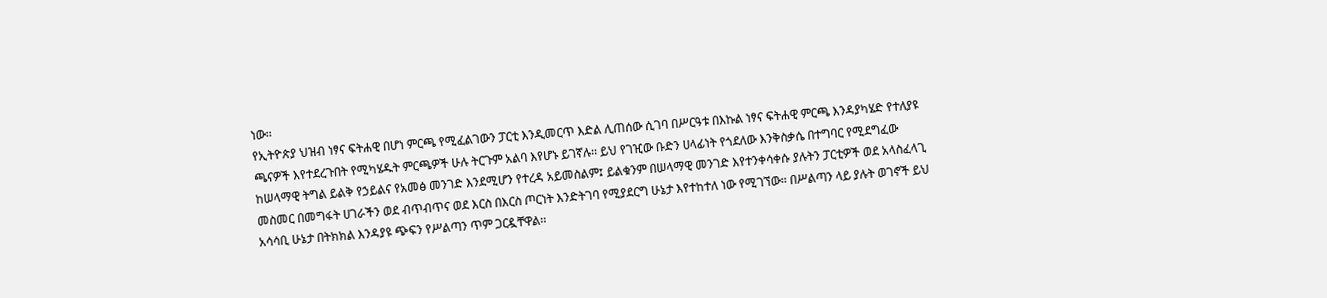ነው፡፡
የኢትዮጵያ ህዝብ ነፃና ፍትሐዊ በሆነ ምርጫ የሚፈልገውን ፓርቲ እንዲመርጥ እድል ሊጠሰው ሲገባ በሥርዓቱ በእኩል ነፃና ፍትሐዊ ምርጫ እንዳያካሄድ የተለያዩ ጫናዎች እየተደረጉበት የሚካሄዱት ምርጫዎች ሁሉ ትርጉም አልባ እየሆኑ ይገኛሉ፡፡ ይህ የገዢው ቡድን ሀላፊነት የጎደለው እንቅስቃሴ በተግባር የሚደግፈው ከሠላማዊ ትግል ይልቅ የኃይልና የአመፅ መንገድ እንደሚሆን የተረዳ አይመስልም፤ ይልቁንም በሠላማዊ መንገድ እየተንቀሳቀሱ ያሉትን ፓርቲዎች ወደ አላስፈላጊ መስመር በመግፋት ሀገራችን ወደ ብጥብጥና ወደ እርስ በእርስ ጦርነት እንድትገባ የሚያደርግ ሁኔታ እየተከተለ ነው የሚገኘው። በሥልጣን ላይ ያሉት ወገኖች ይህ አሳሳቢ ሁኔታ በትክክል እንዳያዩ ጭፍን የሥልጣን ጥም ጋርዷቸዋል፡፡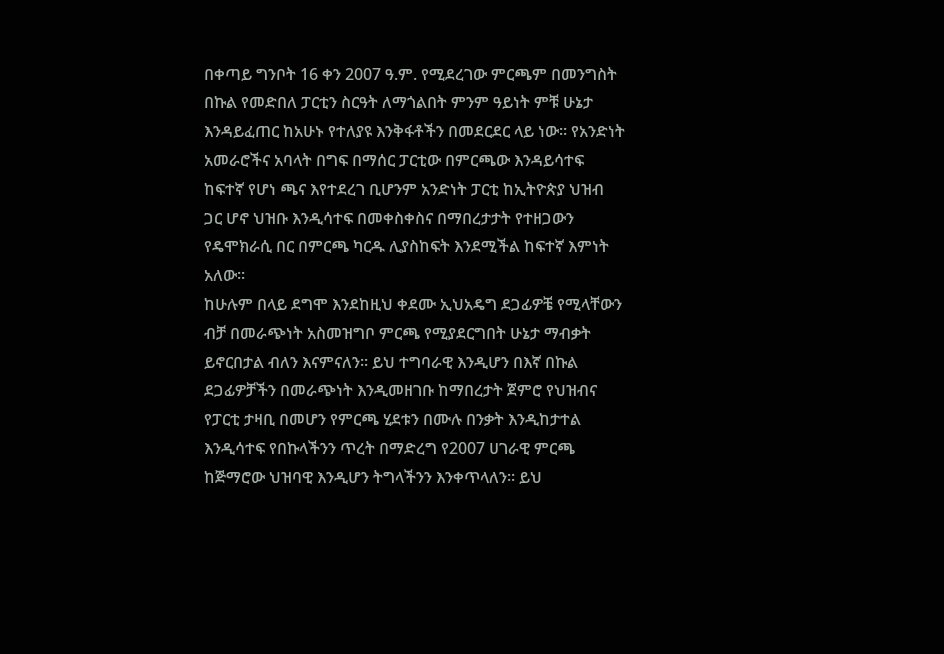በቀጣይ ግንቦት 16 ቀን 2007 ዓ.ም. የሚደረገው ምርጫም በመንግስት በኩል የመድበለ ፓርቲን ስርዓት ለማጎልበት ምንም ዓይነት ምቹ ሁኔታ እንዳይፈጠር ከአሁኑ የተለያዩ እንቅፋቶችን በመደርደር ላይ ነው። የአንድነት አመራሮችና አባላት በግፍ በማሰር ፓርቲው በምርጫው እንዳይሳተፍ ከፍተኛ የሆነ ጫና እየተደረገ ቢሆንም አንድነት ፓርቲ ከኢትዮጵያ ህዝብ ጋር ሆኖ ህዝቡ እንዲሳተፍ በመቀስቀስና በማበረታታት የተዘጋውን የዴሞክራሲ በር በምርጫ ካርዱ ሊያስከፍት እንደሚችል ከፍተኛ እምነት አለው፡፡
ከሁሉም በላይ ደግሞ እንደከዚህ ቀደሙ ኢህአዴግ ደጋፊዎቼ የሚላቸውን ብቻ በመራጭነት አስመዝግቦ ምርጫ የሚያደርግበት ሁኔታ ማብቃት ይኖርበታል ብለን እናምናለን፡፡ ይህ ተግባራዊ እንዲሆን በእኛ በኩል ደጋፊዎቻችን በመራጭነት እንዲመዘገቡ ከማበረታት ጀምሮ የህዝብና የፓርቲ ታዛቢ በመሆን የምርጫ ሂደቱን በሙሉ በንቃት እንዲከታተል እንዲሳተፍ የበኩላችንን ጥረት በማድረግ የ2007 ሀገራዊ ምርጫ ከጅማሮው ህዝባዊ እንዲሆን ትግላችንን እንቀጥላለን፡፡ ይህ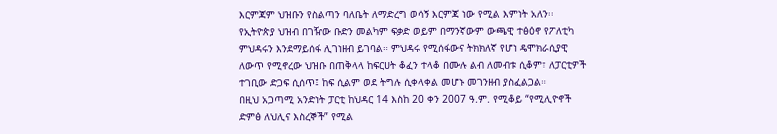እርምጃም ህዝቡን የስልጣን ባለቤት ለማድረግ ወሳኝ እርምጃ ነው የሚል እምነት አለን፡፡
የኢትዮጵያ ህዝብ በገዥው ቡድን መልካም ፍቃድ ወይም በማንኛውም ውጫዊ ተፅዕኖ የፖለቲካ ምህዳሩን እንደማይሰፋ ሊገነዘብ ይገባል። ምህዳሩ የሚሰፋውና ትክክለኛ የሆነ ዴሞክራሲያዊ ለውጥ የሚኖረው ህዝቡ በጠቅላላ ከፍርሀት ቆፈን ተላቆ በሙሉ ልብ ለመብቱ ሲቆም፣ ለፓርቲዎች ተገቢው ድጋፍ ሲሰጥ፤ ከፍ ሲልም ወደ ትግሉ ሲቀላቀል መሆኑ መገንዘብ ያስፈልጋል።
በዚህ አጋጣሚ አንድነት ፓርቲ ከህዳር 14 እስከ 20 ቀን 2007 ዓ.ም. የሚቆይ “የሚሊዮኖች ድምፅ ለህሊና እስረኞች” የሚል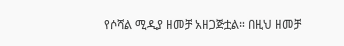የሶሻል ሚዲያ ዘመቻ አዘጋጅቷል። በዚህ ዘመቻ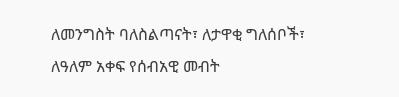ለመንግስት ባለስልጣናት፣ ለታዋቂ ግለሰቦች፣ ለዓለም አቀፍ የሰብአዊ መብት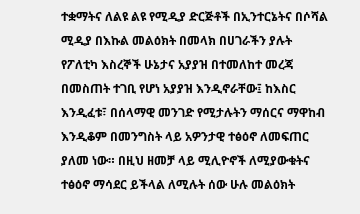ተቋማትና ለልዩ ልዩ የሚዲያ ድርጅቶች በኢንተርኔትና በሶሻል ሚዲያ በእኩል መልዕክት በመላክ በሀገራችን ያሉት የፖለቲካ እስረኞች ሁኔታና አያያዝ በተመለከተ መረጃ በመስጠት ተገቢ የሆነ አያያዝ እንዲኖራቸው፤ ከእስር እንዲፈቱ፣ በሰላማዊ መንገድ የሚታሉትን ማሰርና ማዋከብ እንዲቆም በመንግስት ላይ አዎንታዊ ተፅዕኖ ለመፍጠር ያለመ ነው። በዚህ ዘመቻ ላይ ሚሊዮኖች ለሚያውቁትና ተፅዕኖ ማሳደር ይችላል ለሚሉት ሰው ሁሉ መልዕክት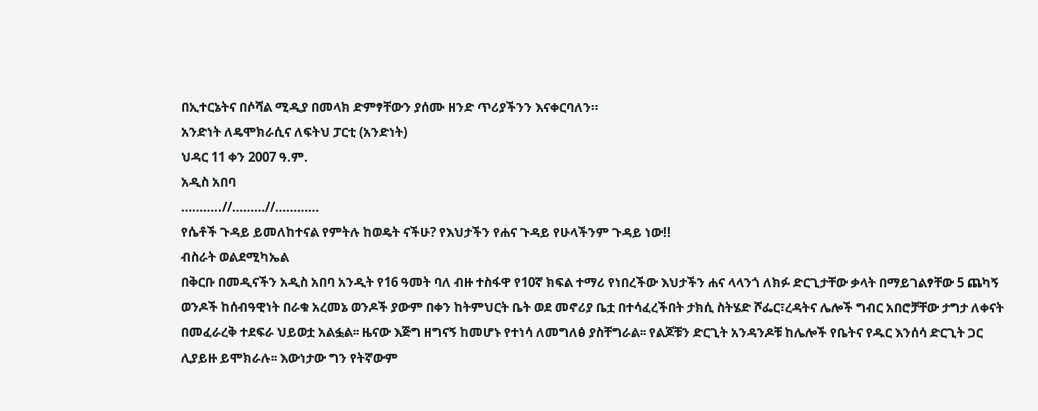በኢተርኔትና በሶሻል ሚዲያ በመላክ ድምፃቸውን ያሰሙ ዘንድ ጥሪያችንን እናቀርባለን።
አንድነት ለዴሞክራሲና ለፍትህ ፓርቲ (አንድነት)
ህዳር 11 ቀን 2007 ዓ.ም.
አዲስ አበባ
………..//………//…………
የሴቶች ጉዳይ ይመለከተናል የምትሉ ከወዴት ናችሁ? የእህታችን የሐና ጉዳይ የሁላችንም ጉዳይ ነው!!
ብስራት ወልደሚካኤል
በቅርቡ በመዲናችን አዲስ አበባ አንዲት የ16 ዓመት ባለ ብዙ ተስፋዋ የ10ኛ ክፍል ተማሪ የነበረችው እህታችን ሐና ላላንጎ ለክፉ ድርጊታቸው ቃላት በማይገልፃቸው 5 ጨካኝ ወንዶች ከሰብዓዊነት በራቁ አረመኔ ወንዶች ያውም በቀን ከትምህርት ቤት ወደ መኖሪያ ቤቷ በተሳፈረችበት ታክሲ ስትሄድ ሾፌር፣ረዳትና ሌሎች ግብር አበሮቻቸው ታግታ ለቀናት በመፈራረቅ ተደፍራ ህይወቷ አልፏል፡፡ ዜናው እጅግ ዘግናኝ ከመሆኑ የተነሳ ለመግለፅ ያስቸግራል፡፡ የልጆቹን ድርጊት አንዳንዶቹ ከሌሎች የቤትና የዱር እንሰሳ ድርጊት ጋር ሊያይዙ ይሞክራሉ፡፡ እውነታው ግን የትኛውም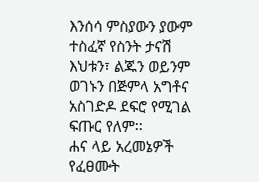እንሰሳ ምስያውን ያውም ተስፈኛ የስንት ታናሽ እህቱን፣ ልጁን ወይንም ወገኑን በጅምላ አግቶና አስገድዶ ደፍሮ የሚገል ፍጡር የለም፡፡
ሐና ላይ አረመኔዎች የፈፀሙት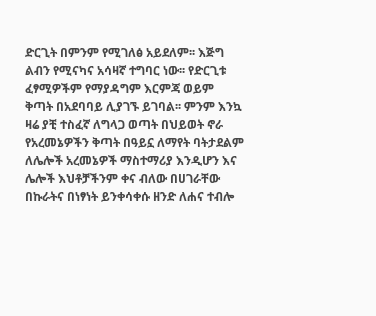ድርጊት በምንም የሚገለፅ አይደለም፡፡ እጅግ ልብን የሚናካና አሳዛኛ ተግባር ነው፡፡ የድርጊቱ ፈፃሚዎችም የማያዳግም እርምጃ ወይም ቅጣት በአደባባይ ሊያገኙ ይገባል፡፡ ምንም እንኳ ዛሬ ያቺ ተስፈኛ ለግላጋ ወጣት በህይወት ኖራ የአረመኔዎችን ቅጣት በዓይኗ ለማየት ባትታደልም ለሌሎች አረመኔዎች ማስተማሪያ እንዲሆን እና ሌሎች እህቶቻችንም ቀና ብለው በሀገራቸው በኩራትና በነፃነት ይንቀሳቀሱ ዘንድ ለሐና ተብሎ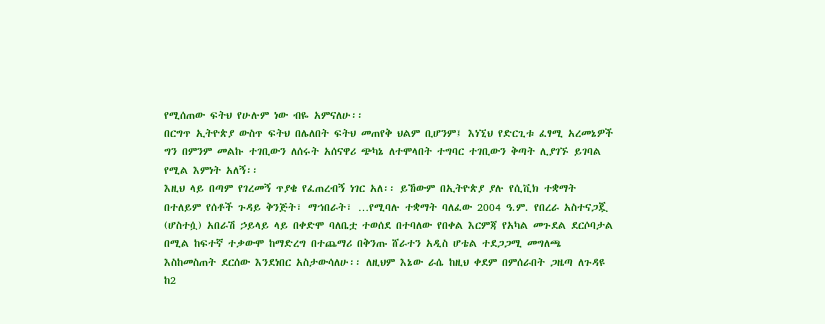የሚሰጠው ፍትህ የሁሉም ነው ብዬ አምናለሁ፡፡
በርግጥ ኢትዮጵያ ውስጥ ፍትህ በሌለበት ፍትህ መጠየቅ ህልም ቢሆንም፤ እነኚህ የድርጊቱ ፈፃሚ አረመኔዎች ግን በምንም መልኩ ተገቢውን ለሰሩት አሰናዋሪ ጭካኔ ለተሞላበት ተግባር ተገቢውን ቅጣት ሊያገኙ ይገባል የሚል እምነት አለኝ፡፡
እዚህ ላይ በጣም የገረመኝ ጥያቄ የፈጠረብኝ ነገር አለ፡፡ ይኸውም በኢትዮጵያ ያሉ የሲቪክ ተቋማት በተለይም የሰቶች ጉዳይ ቅንጅት፣ ማኀበራት፣ …የሚባሉ ተቋማት ባለፈው 2004 ዓ.ም. የበረራ አስተናጋጇ (ሆስተሷ) አበራሽ ኃይላይ ላይ በቀድሞ ባለቤቷ ተወሰደ በተባለው የበቀል እርምጃ የአካል መጉደል ደርሶባታል በሚል ከፍተኛ ተቃውሞ ከማድረግ በተጨማሪ በቅንጡ ሸራተን አዲስ ሆቴል ተደጋጋሚ መግለጫ እስከመስጠት ደርሰው እንደነበር አስታውሳለሁ፡፡ ለዚህም እኔው ራሴ ከዚህ ቀደም በምሰራበት ጋዜጣ ለጉዳዩ ከ2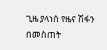ጊዜ ያላነሰ የዜና ሽፋን በመስጠት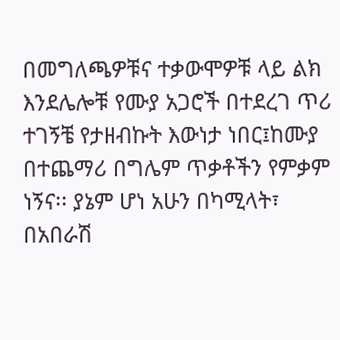በመግለጫዎቹና ተቃውሞዎቹ ላይ ልክ እንደሌሎቹ የሙያ አጋሮች በተደረገ ጥሪ ተገኝቼ የታዘብኩት እውነታ ነበር፤ከሙያ በተጨማሪ በግሌም ጥቃቶችን የምቃም ነኝና፡፡ ያኔም ሆነ አሁን በካሚላት፣ በአበራሽ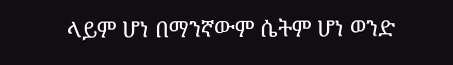ላይም ሆነ በማንኛውም ሴትም ሆነ ወንድ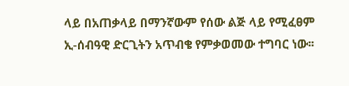ላይ በአጠቃላይ በማንኛውም የሰው ልጅ ላይ የሚፈፀም ኢ-ሰብዓዊ ድርጊትን አጥብቄ የምቃወመው ተግባር ነው፡፡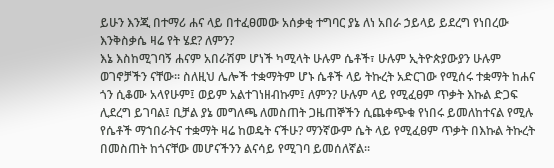ይሁን እንጂ በተማሪ ሐና ላይ በተፈፀመው አሰቃቂ ተግባር ያኔ ለነ አበራ ኃይላይ ይደረግ የነበረው እንቅስቃሴ ዛሬ የት ሄደ? ለምን?
እኔ እስከሚገባኝ ሐናም አበራሽም ሆነች ካሚላት ሁሉም ሴቶች፣ ሁሉም ኢትዮጵያውያን ሁሉም ወገኖቻችን ናቸው፡፡ ስለዚህ ሌሎች ተቋማትም ሆኑ ሴቶች ላይ ትኩረት አድርገው የሚሰሩ ተቋማት ከሐና ጎን ሲቆሙ አላየሁም፤ ወይም አልተገነዘብኩም፤ ለምን? ሁሉም ላይ የሚፈፀም ጥቃት እኩል ድጋፍ ሊደረግ ይገባል፤ ቢቻል ያኔ መግለጫ ለመስጠት ጋዜጠኞችን ሲጨቀጭቁ የነበሩ ይመለከተናል የሚሉ የሴቶች ማኀበራትና ተቋማት ዛሬ ከወዴት ናችሁ? ማንኛውም ሴት ላይ የሚፈፀም ጥቃት በእኩል ትኩረት በመስጠት ከጎናቸው መሆናችንን ልናሳይ የሚገባ ይመሰለኛል፡፡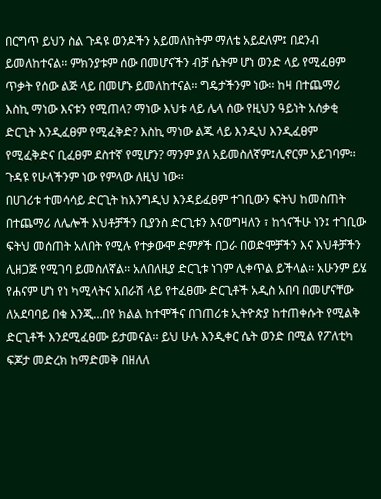በርግጥ ይህን ስል ጉዳዩ ወንዶችን አይመለከትም ማለቴ አይደለም፤ በደንብ ይመለከተናል፡፡ ምክንያቱም ሰው በመሆናችን ብቻ ሴትም ሆነ ወንድ ላይ የሚፈፀም ጥቃት የሰው ልጅ ላይ በመሆኑ ይመለከተናል፡፡ ግዴታችንም ነው፡፡ ከዛ በተጨማሪ እስኪ ማነው እናቱን የሚጠላ? ማነው እህቱ ላይ ሌላ ሰው የዚህን ዓይነት አሰቃቂ ድርጊት እንዲፈፀም የሚፈቅድ? እስኪ ማነው ልጁ ላይ እንዲህ እንዲፈፀም የሚፈቅድና ቢፈፀም ደስተኛ የሚሆን? ማንም ያለ አይመስለኛም፤ሊኖርም አይገባም፡፡ ጉዳዩ የሁላችንም ነው የምላው ለዚህ ነው፡፡
በሀገሪቱ ተመሳሳይ ድርጊት ከእንግዲህ እንዳይፈፀም ተገቢውን ፍትህ ከመስጠት በተጨማሪ ለሌሎች እህቶቻችን ቢያንስ ድርጊቱን እናወግዛለን ፣ ከጎናችሁ ነን፤ ተገቢው ፍትህ መሰጠት አለበት የሚሉ የተቃውሞ ድምፆች በጋራ በወድሞቻችን እና እህቶቻችን ሊዘጋጅ የሚገባ ይመስለኛል፡፡ አለበለዚያ ድርጊቱ ነገም ሊቀጥል ይችላል፡፡ አሁንም ይሄ የሐናም ሆነ የነ ካሚላትና አበራሽ ላይ የተፈፀሙ ድርጊቶች አዲስ አበባ በመሆናቸው ለአደባባይ በቁ እንጂ…በየ ክልል ከተሞችና በገጠሪቱ ኢትዮጵያ ከተጠቀሱት የሚልቅ ድርጊቶች እንደሚፈፀሙ ይታመናል፡፡ ይህ ሁሉ እንዲቀር ሴት ወንድ በሚል የፖለቲካ ፍጆታ መድረክ ከማድመቅ በዘለለ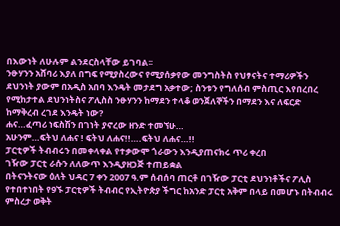በእውነት ለሁሉም ልንደርስላቸው ይገባል፡፡
ንፁሃንን አሸባሪ እያለ በግፍ የሚያስረውና የሚያሰቃየው መንግስትስ የህፃናትና ተማሪዎችን ደህንነት ያውም በአዲስ አበባ እንዴት መታደግ አቃተው; ስንቱን የግለሰብ ምስጢር እየበረበረ የሚከታተል ደህንነትስና ፖሊስስ ንፁሃንን ከማደን ተላቆ ወንጀለኞችን በማደን እና ለፍርድ ከማቅረብ ረገደ እንዴት ነው?
ሐና…ፈጣሪ ነፍስሽን በገነት ያኖረው ዘንድ ተመኘሁ…
አሁንም…ፍትህ ለሐና ! ፍትህ ለሐና!!….ፍትህ ለሐና…!!
ፓርቲዎች ትብብሩን በመቀላቀል የተቃውሞ ጎራውን እንዲያጠናክሩ ጥሪ ቀረበ
ገዥው ፓርቲ ራሱን ለለውጥ እንዲያዘጋጅ ተጠይቋል
በትናንትናው ዕለት ህዳር 7 ቀን 2007 ዓ.ም ሰብሰባ ጠርቶ በገዥው ፓርቲ ደህንነቶችና ፖሊስ የተበተነበት የ9ኙ ፓርቲዎች ትብብር የኢትዮጵያ ችግር ከአንድ ፓርቲ አቅም በላይ በመሆኑ በትብብሩ ምስረታ ወቅት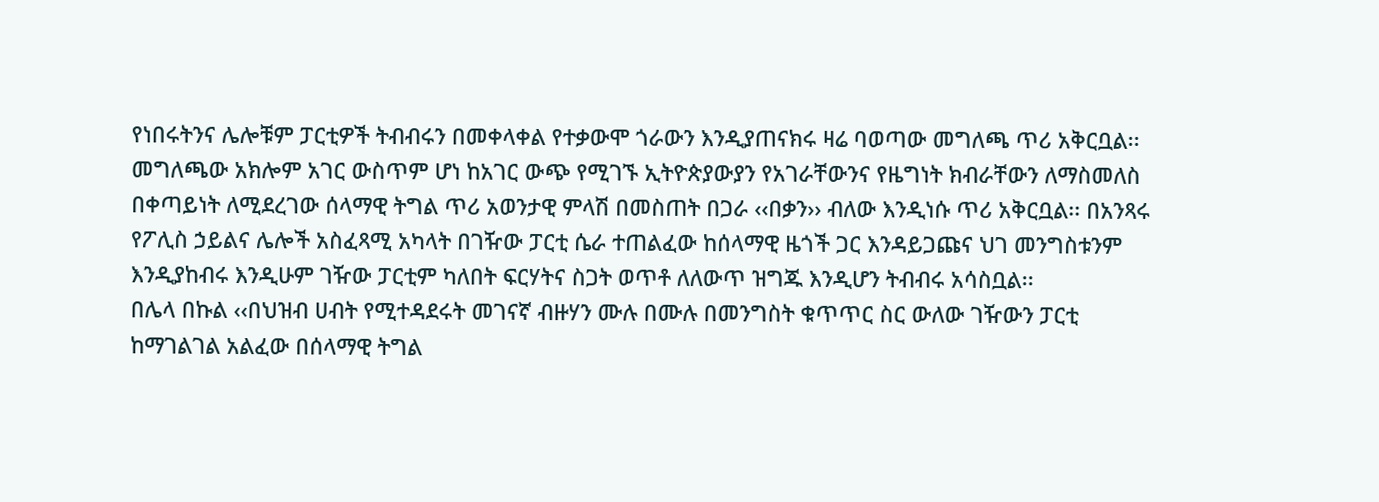የነበሩትንና ሌሎቹም ፓርቲዎች ትብብሩን በመቀላቀል የተቃውሞ ጎራውን እንዲያጠናክሩ ዛሬ ባወጣው መግለጫ ጥሪ አቅርቧል፡፡
መግለጫው አክሎም አገር ውስጥም ሆነ ከአገር ውጭ የሚገኙ ኢትዮጵያውያን የአገራቸውንና የዜግነት ክብራቸውን ለማስመለስ በቀጣይነት ለሚደረገው ሰላማዊ ትግል ጥሪ አወንታዊ ምላሽ በመስጠት በጋራ ‹‹በቃን›› ብለው እንዲነሱ ጥሪ አቅርቧል፡፡ በአንጻሩ የፖሊስ ኃይልና ሌሎች አስፈጻሚ አካላት በገዥው ፓርቲ ሴራ ተጠልፈው ከሰላማዊ ዜጎች ጋር እንዳይጋጩና ህገ መንግስቱንም እንዲያከብሩ እንዲሁም ገዥው ፓርቲም ካለበት ፍርሃትና ስጋት ወጥቶ ለለውጥ ዝግጁ እንዲሆን ትብብሩ አሳስቧል፡፡
በሌላ በኩል ‹‹በህዝብ ሀብት የሚተዳደሩት መገናኛ ብዙሃን ሙሉ በሙሉ በመንግስት ቁጥጥር ስር ውለው ገዥውን ፓርቲ ከማገልገል አልፈው በሰላማዊ ትግል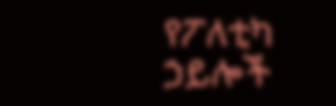የፖለቲካ ኃይሎች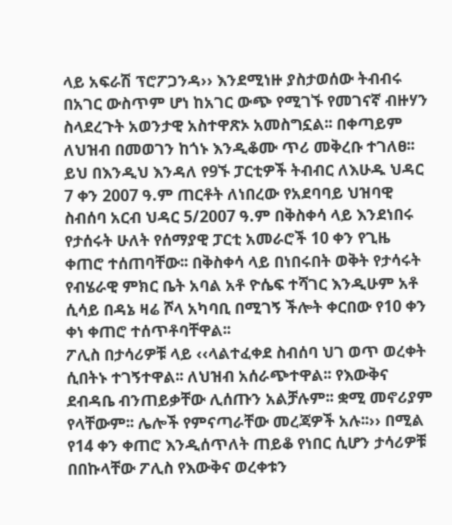ላይ አፍራሽ ፕሮፖጋንዳ›› እንደሚነዙ ያስታወሰው ትብብሩ በአገር ውስጥም ሆነ ከአገር ውጭ የሚገኙ የመገናኛ ብዙሃን ስላደረጉት አወንታዊ አስተዋጽኦ አመስግኗል፡፡ በቀጣይም ለህዝብ በመወገን ከጎኑ እንዲቆሙ ጥሪ መቅረቡ ተገለፀ፡፡
ይህ በእንዲህ እንዳለ የ9ኙ ፓርቲዎች ትብብር ለእሁዱ ህዳር 7 ቀን 2007 ዓ.ም ጠርቶት ለነበረው የአደባባይ ህዝባዊ ስብሰባ አርብ ህዳር 5/2007 ዓ.ም በቅስቀሳ ላይ እንደነበሩ የታሰሩት ሁለት የሰማያዊ ፓርቲ አመራሮች 10 ቀን የጊዜ ቀጠሮ ተሰጠባቸው፡፡ በቅስቀሳ ላይ በነበሩበት ወቅት የታሳሩት የብሄራዊ ምክር ቤት አባል አቶ ዮሴፍ ተሻገር እንዲሁም አቶ ሲሳይ በዳኔ ዛሬ ሾላ አካባቢ በሚገኝ ችሎት ቀርበው የ10 ቀን ቀነ ቀጠሮ ተሰጥቶባቸዋል፡፡
ፖሊስ በታሳሪዎቹ ላይ ‹‹ላልተፈቀደ ስብሰባ ህገ ወጥ ወረቀት ሲበትኑ ተገኝተዋል፡፡ ለህዝብ አሰራጭተዋል፡፡ የእውቅና ደብዳቤ ብንጠይቃቸው ሊሰጡን አልቻሉም፡፡ ቋሚ መኖሪያም የላቸውም፡፡ ሌሎች የምናጣራቸው መረጃዎች አሉ፡፡›› በሚል የ14 ቀን ቀጠሮ እንዲሰጥለት ጠይቆ የነበር ሲሆን ታሳሪዎቹ በበኩላቸው ፖሊስ የእውቅና ወረቀቱን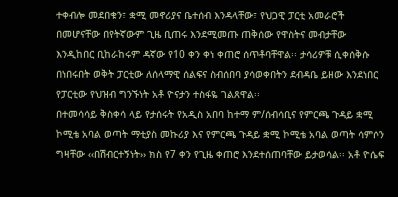ተቀብሎ መደበቁን፣ ቋሚ መኖሪያና ቤተሰብ እንዳላቸው፣ የህጋዊ ፓርቲ አመራሮች በመሆናቸው በየትኛውም ጊዜ ቢጠሩ እንደሚመጡ ጠቅሰው የዋስትና መብታቸው እንዲከበር ቢከራከሩም ዳኛው የ10 ቀን ቀነ ቀጠሮ ሰጥቶባቸዋል፡፡ ታሳሪዎቹ ሲቀሰቅሱ በነበሩበት ወቅት ፓርቲው ለሰላማዊ ሰልፍና ስብሰበባ ያሳወቀበትን ደብዳቤ ይዘው እንደነበር የፓርቲው የህዝብ ግንኙነት አቶ ዮናታን ተስፋዬ ገልጸዋል፡፡
በተመሳሳይ ቅስቀሳ ላይ የታሰሩት የአዲስ አበባ ከተማ ም/ሰብሳቢና የምርጫ ጉዳይ ቋሚ ኮሚቴ አባል ወጣት ማቲያስ መኩሪያ እና የምርጫ ጉዳይ ቋሚ ኮሚቴ አባል ወጣት ሳምሶን ግዛቸው ‹‹በሽብርተኝነት›› ክስ የ7 ቀን የጊዜ ቀጠሮ እንደተሰጠባቸው ይታወሳል፡፡ አቶ ዮሴፍ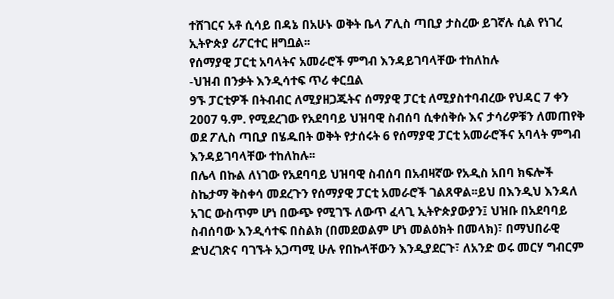ተሸገርና አቶ ሲሳይ በዳኔ በአሁኑ ወቅት ቤላ ፖሊስ ጣቢያ ታስረው ይገኛሉ ሲል የነገረ ኢትዮጵያ ሪፖርተር ዘግቧል፡፡
የሰማያዊ ፓርቲ አባላትና አመራሮች ምግብ እንዳይገባላቸው ተከለከሉ
-ህዝብ በንቃት እንዲሳተፍ ጥሪ ቀርቧል
9ኙ ፓርቲዎች በትብብር ለሚያዘጋጁትና ሰማያዊ ፓርቲ ለሚያስተባብረው የህዳር 7 ቀን 2007 ዓ.ም. የሚደረገው የአደባባይ ህዝባዊ ስብሰባ ሲቀሰቅሱ እና ታሳሪዎቹን ለመጠየቅ ወደ ፖሊስ ጣቢያ በሄዱበት ወቅት የታሰሩት 6 የሰማያዊ ፓርቲ አመራሮችና አባላት ምግብ እንዳይገባላቸው ተከለከሉ፡፡
በሌላ በኩል ለነገው የአደባባይ ህዝባዊ ስብሰባ በአብዛኛው የአዲስ አበባ ክፍሎች ስኬታማ ቅስቀሳ መደረጉን የሰማያዊ ፓርቲ አመራሮች ገልጸዋል፡፡ይህ በእንዲህ እንዳለ አገር ውስጥም ሆነ በውጭ የሚገኙ ለውጥ ፈላጊ ኢትዮጵያውያን፤ ህዝቡ በአደባባይ ስብሰባው እንዲሳተፍ በስልክ (በመደወልም ሆነ መልዕክት በመላክ)፣ በማህበራዊ ድህረገጽና ባገኙት አጋጣሚ ሁሉ የበኩላቸውን እንዲያደርጉ፣ ለአንድ ወሩ መርሃ ግብርም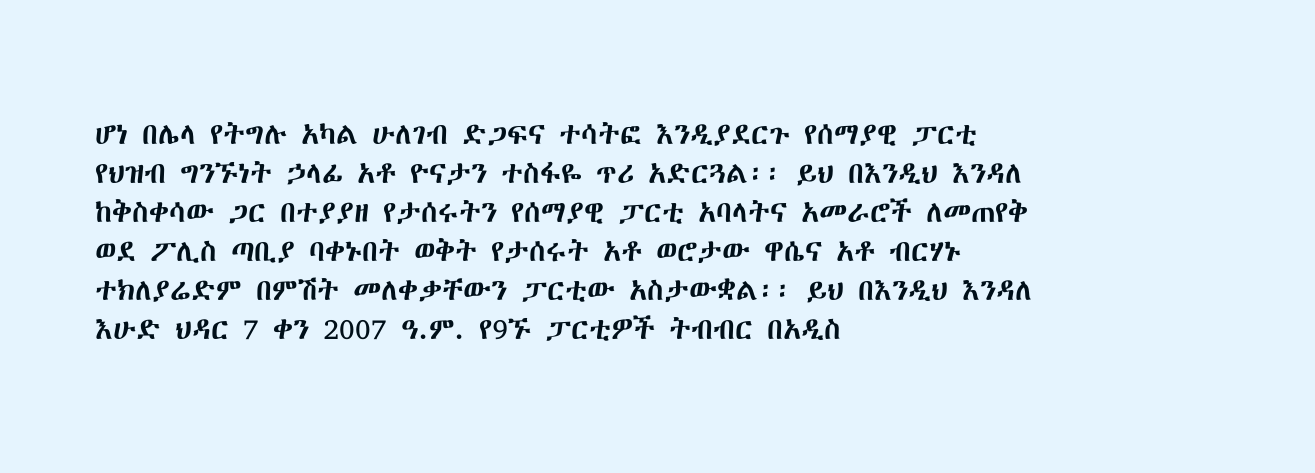ሆነ በሌላ የትግሉ አካል ሁለገብ ድጋፍና ተሳትፎ እንዲያደርጉ የሰማያዊ ፓርቲ የህዝብ ግንኙነት ኃላፊ አቶ ዮናታን ተስፋዬ ጥሪ አድርጓል፡፡ ይህ በእንዲህ እንዳለ ከቅስቀሳው ጋር በተያያዘ የታሰሩትን የሰማያዊ ፓርቲ አባላትና አመራሮች ለመጠየቅ ወደ ፖሊስ ጣቢያ ባቀኑበት ወቅት የታሰሩት አቶ ወሮታው ዋሴና አቶ ብርሃኑ ተክለያሬድም በምሽት መለቀቃቸውን ፓርቲው አስታውቋል፡፡ ይህ በእንዲህ እንዳለ እሁድ ህዳር 7 ቀን 2007 ዓ.ም. የ9ኙ ፓርቲዎች ትብብር በአዲስ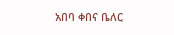አበባ ቀበና ቤለር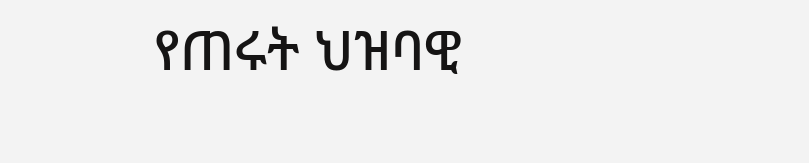የጠሩት ህዝባዊ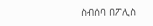ስብሰባ በፖሊስ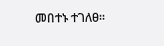መበተኑ ተገለፀ፡፡